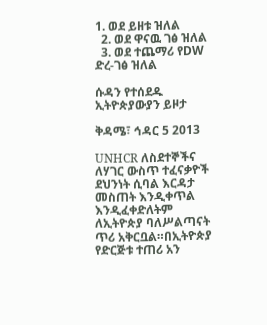1. ወደ ይዘቱ ዝለል
  2. ወደ ዋናዉ ገፅ ዝለል
  3. ወደ ተጨማሪ የDW ድረ-ገፅ ዝለል

ሱዳን የተሰደዱ ኢትዮጵያውያን ይዞታ

ቅዳሜ፣ ኅዳር 5 2013

UNHCR ለስደተኞችና ለሃገር ውስጥ ተፈናቃዮች ደህንነት ሲባል እርዳታ መስጠት እንዲቀጥል እንዲፈቀድለትም ለኢትዮጵያ ባለሥልጣናት ጥሪ አቅርቧል።በኢትዮጵያ የድርጅቱ ተጠሪ አን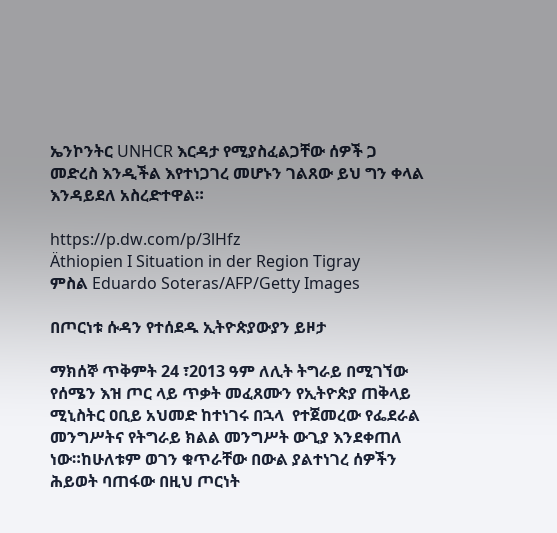ኤንኮንትር UNHCR እርዳታ የሚያስፈልጋቸው ሰዎች ጋ መድረስ እንዲችል እየተነጋገረ መሆኑን ገልጸው ይህ ግን ቀላል እንዳይደለ አስረድተዋል።

https://p.dw.com/p/3lHfz
Äthiopien I Situation in der Region Tigray
ምስል Eduardo Soteras/AFP/Getty Images

በጦርነቱ ሱዳን የተሰደዱ ኢትዮጵያውያን ይዞታ

ማክሰኞ ጥቅምት 24 ፣2013 ዓም ለሊት ትግራይ በሚገኘው የሰሜን እዝ ጦር ላይ ጥቃት መፈጸሙን የኢትዮጵያ ጠቅላይ ሚኒስትር ዐቢይ አህመድ ከተነገሩ በኋላ  የተጀመረው የፌደራል መንግሥትና የትግራይ ክልል መንግሥት ውጊያ እንደቀጠለ ነው።ከሁለቱም ወገን ቁጥራቸው በውል ያልተነገረ ሰዎችን ሕይወት ባጠፋው በዚህ ጦርነት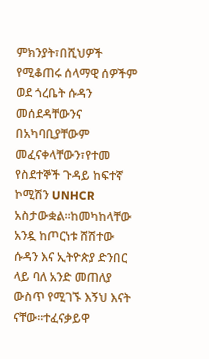ምክንያት፣በሺህዎች የሚቆጠሩ ሰላማዊ ሰዎችም ወደ ጎረቤት ሱዳን መሰደዳቸውንና በአካባቢያቸውም መፈናቀላቸውን፣የተመ የስደተኞች ጉዳይ ከፍተኛ ኮሚሽን UNHCR አስታውቋል።ከመካከላቸው አንዷ ከጦርነቱ ሸሽተው ሱዳን እና ኢትዮጵያ ድንበር ላይ ባለ አንድ መጠለያ ውስጥ የሚገኙ እኝህ እናት ናቸው።ተፈናቃይዋ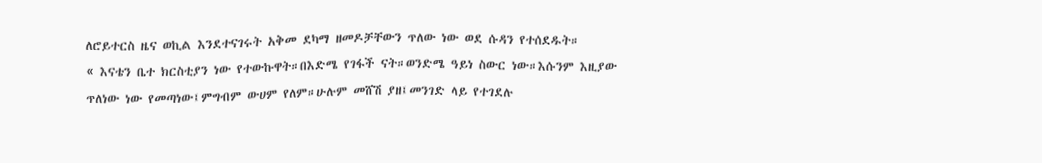ለሮይተርስ ዜና ወኪል እንደተናገሩት አቅመ ደካማ ዘመዶቻቸውን ጥለው ነው ወደ ሱዳን የተሰደዱት።
« እናቴን ቤተ ክርስቲያን ነው የተውኩዋት።በእድሜ የገፋች ናት።ወንድሜ ዓይነ ስውር ነው።እሱንም እዚያው ጥለነው ነው የመጣነው፤ምግብም ውሀም የለም።ሁሉም መሸሽ ያዘ፤መንገድ ላይ የተገደሉ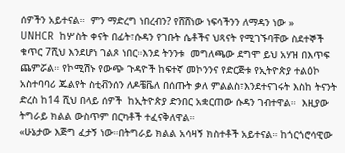ሰዎችን አይተናል።  ምን ማድረግ ነበረብን? የሸሸነው ነፍሳችንን ለማዳን ነው »
UNHCR  ከሦስት ቀናት በፊት፣ሱዳን የገቡት ሴቶችና ህጻናት የሚገኙባቸው ስደተኞች ቁጥር 7ሺህ እንደሆነ ገልጾ ነበር።እንደ ትንንቱ  መግለጫው ደግሞ ይህ አሃዝ በእጥፍ ጨምሯል። የኮሚሽኑ የውጭ ጉዳዮች ከፍተኛ መኮንንና የድርጅቱ የኢትዮጵያ ተልዕኮ አስተባባሪ ጁልየት ስቲቭንሰን ለዶቼቬለ በሰጡት ቃለ ምልልስ፣እንደተናገሩት እስከ ትናንት ድረስ ከ14 ሺህ በላይ ሰዎች  ከኢትዮጵያ ድንበር አቋርጠው ሱዳን ገብተዋል።  እዚያው ትግራይ ክልል ውስጥም በርካቶች ተፈናቅለዋል።
«ሁኔታው እጅግ ፈታኝ ነው።በትግራይ ክልል አሳዛኝ ክስተቶች አይተናል። ከጎርጎሮሳዊው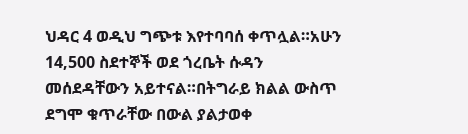ህዳር 4 ወዲህ ግጭቱ እየተባባሰ ቀጥሏል።አሁን 14,500 ስደተኞች ወደ ጎረቤት ሱዳን መሰደዳቸውን አይተናል።በትግራይ ክልል ውስጥ ደግሞ ቁጥራቸው በውል ያልታወቀ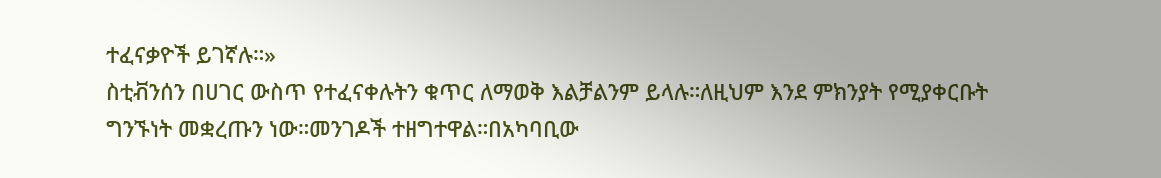ተፈናቃዮች ይገኛሉ።»
ስቲቭንሰን በሀገር ውስጥ የተፈናቀሉትን ቁጥር ለማወቅ እልቻልንም ይላሉ።ለዚህም እንደ ምክንያት የሚያቀርቡት ግንኙነት መቋረጡን ነው።መንገዶች ተዘግተዋል።በአካባቢው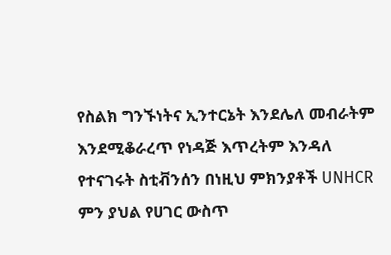የስልክ ግንኙነትና ኢንተርኔት እንደሌለ መብራትም እንደሚቆራረጥ የነዳጅ እጥረትም እንዳለ የተናገሩት ስቲቭንሰን በነዚህ ምክንያቶች UNHCR  ምን ያህል የሀገር ውስጥ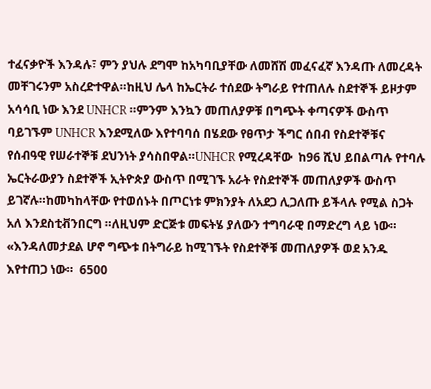ተፈናቃዮች እንዳሉ፣ ምን ያህሉ ደግሞ ከአካባቢያቸው ለመሸሽ መፈናፈኛ እንዳጡ ለመረዳት መቸገሩንም አስረድተዋል።ከዚህ ሌላ ከኤርትራ ተሰደው ትግራይ የተጠለሉ ስደተኞች ይዞታም አሳሳቢ ነው እንደ UNHCR ።ምንም እንኳን መጠለያዎቹ በግጭት ቀጣናዎች ውስጥ ባይገኙም UNHCR እንደሚለው እየተባባሰ በሄደው የፀጥታ ችግር ሰበብ የስደተኞቹና የሰብዓዊ የሠራተኞቹ ደህንነት ያሳስበዋል።UNHCR የሚረዳቸው  ከ96 ሺህ ይበልጣሉ የተባሉ ኤርትራውያን ስደተኞች ኢትዮጵያ ውስጥ በሚገኙ አራት የስደተኞች መጠለያዎች ውስጥ ይገኛሉ።ከመካከላቸው የተወሰኑት በጦርነቱ ምክንያት ለአደጋ ሊጋለጡ ይችላሉ የሚል ስጋት አለ እንደስቲቭንበርግ ።ለዚህም ድርጅቱ መፍትሄ ያለውን ተግባራዊ በማድረግ ላይ ነው።
«እንዳለመታደል ሆኖ ግጭቱ በትግራይ ከሚገኙት የስደተኞቹ መጠለያዎች ወደ አንዱ እየተጠጋ ነው።  6500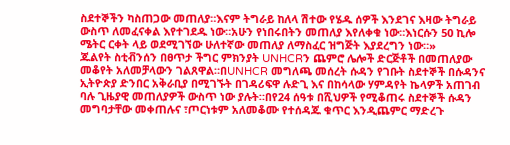ስደተኞችን ካስጠጋው መጠለያ።እናም ትግራይ ከለላ ሽተው የሄዱ ሰዎች እንደገና እዛው ትግራይ ውስጥ ለመፈናቀል እየተገደዱ ነው።አሁን የነበሩበትን መጠለያ እየለቀቁ ነው።እነርሱን 50 ኪሎ ሜትር ርቀት ላይ ወደሚገኘው ሁለተኛው መጠለያ ለማስፈር ዝግጅት እያደረግን ነው።»
ጁልየት ስቲቭንሰን በፀጥታ ችግር ምክንያት UNHCRን ጨምሮ ሌሎች ድርጅቶች በመጠለያው መቆየት አለመቻላውን ገልጸዋል።በUNHCR መግለጫ መሰረት ሱዳን የገቡት ስደተኞች በሱዳንና ኢትዮጵያ ድንበር አቅራቢያ በሚገኙት በገዳሪፍዋ ሉድጊ እና በከሳላው ሃምዳየት ኬላዎች አጠገብ ባሉ ጊዜያዊ መጠለያዎች ውስጥ ነው ያሉት።በየ24 ሰዓቱ በሺህዎች የሚቆጠሩ ስደተኞች ሱዳን መግባታቸው መቀጠሉና ፣ጦርነቱም አለመቆሙ የተሰዳጁ ቁጥር እንዲጨምር ማድረጉ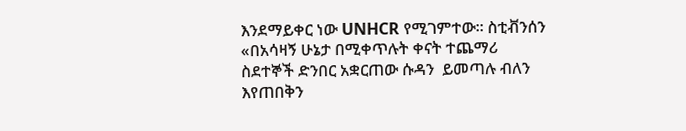እንደማይቀር ነው UNHCR የሚገምተው። ስቲቭንሰን
«በአሳዛኝ ሁኔታ በሚቀጥሉት ቀናት ተጨማሪ ስደተኞች ድንበር አቋርጠው ሱዳን  ይመጣሉ ብለን እየጠበቅን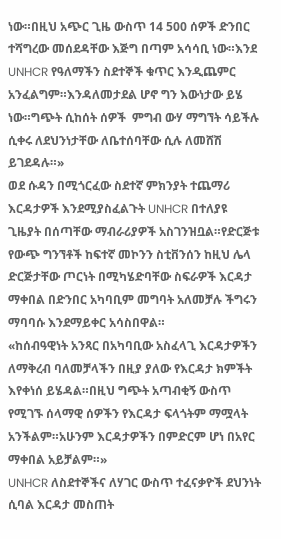ነው።በዚህ አጭር ጊዜ ውስጥ 14 500 ሰዎች ድንበር ተሻግረው መሰደዳቸው እጅግ በጣም አሳሳቢ ነው።እንደ UNHCR የዓለማችን ስደተኞች ቁጥር እንዲጨምር አንፈልግም።እንዳለመታደል ሆኖ ግን እውነታው ይሄ ነው።ግጭት ሲከሰት ሰዎች  ምግብ ውሃ ማግኘት ሳይችሉ ሲቀሩ ለደህንነታቸው ለቤተሰባቸው ሲሉ ለመሸሽ ይገደዳሉ።»
ወደ ሱዳን በሚጎርፈው ስደተኛ ምክንያት ተጨማሪ እርዳታዎች እንደሚያስፈልጉት UNHCR በተለያዩ ጊዜያት በሰጣቸው ማብራሪያዎች አስገንዝቧል።የድርጅቱ የውጭ ግንኘቶች ከፍተኛ መኮንን ስቲቨንሰን ከዚህ ሌላ ድርጅታቸው ጦርነት በሚካሄድባቸው ስፍራዎች እርዳታ ማቀበል በድንበር አካባቢም መግባት አለመቻሉ ችግሩን ማባባሱ እንደማይቀር አሳስበዋል።
«ከሰብዓዊነት አንጻር በአካባቢው አስፈላጊ እርዳታዎችን ለማቅረብ ባለመቻላችን በዚያ ያለው የእርዳታ ክምችት እየቀነሰ ይሄዳል።በዚህ ግጭት አጣብቂኝ ውስጥ የሚገኙ ሰላማዊ ሰዎችን የእርዳታ ፍላጎትም ማሟላት አንችልም።አሁንም እርዳታዎችን በምድርም ሆነ በአየር ማቀበል አይቻልም።»
UNHCR ለስደተኞችና ለሃገር ውስጥ ተፈናቃዮች ደህንነት ሲባል እርዳታ መስጠት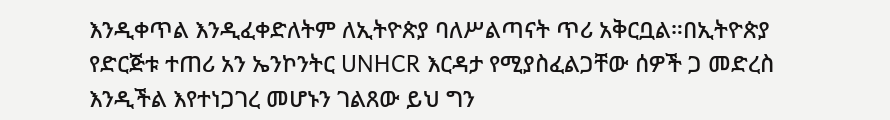እንዲቀጥል እንዲፈቀድለትም ለኢትዮጵያ ባለሥልጣናት ጥሪ አቅርቧል።በኢትዮጵያ የድርጅቱ ተጠሪ አን ኤንኮንትር UNHCR እርዳታ የሚያስፈልጋቸው ሰዎች ጋ መድረስ እንዲችል እየተነጋገረ መሆኑን ገልጸው ይህ ግን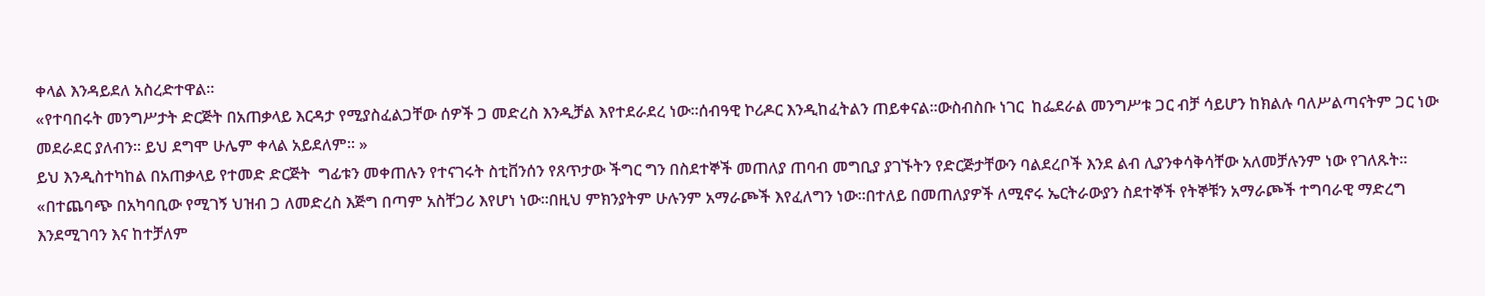ቀላል እንዳይደለ አስረድተዋል።
«የተባበሩት መንግሥታት ድርጅት በአጠቃላይ እርዳታ የሚያስፈልጋቸው ሰዎች ጋ መድረስ እንዲቻል እየተደራደረ ነው።ሰብዓዊ ኮሪዶር እንዲከፈትልን ጠይቀናል።ውስብስቡ ነገር  ከፌደራል መንግሥቱ ጋር ብቻ ሳይሆን ከክልሉ ባለሥልጣናትም ጋር ነው መደራደር ያለብን። ይህ ደግሞ ሁሌም ቀላል አይደለም። »
ይህ እንዲስተካከል በአጠቃላይ የተመድ ድርጅት  ግፊቱን መቀጠሉን የተናገሩት ስቲቨንሰን የጸጥታው ችግር ግን በስደተኞች መጠለያ ጠባብ መግቢያ ያገኙትን የድርጅታቸውን ባልደረቦች እንደ ልብ ሊያንቀሳቅሳቸው አለመቻሉንም ነው የገለጹት።
«በተጨባጭ በአካባቢው የሚገኝ ህዝብ ጋ ለመድረስ እጅግ በጣም አስቸጋሪ እየሆነ ነው።በዚህ ምክንያትም ሁሉንም አማራጮች እየፈለግን ነው።በተለይ በመጠለያዎች ለሚኖሩ ኤርትራውያን ስደተኞች የትኞቹን አማራጮች ተግባራዊ ማድረግ እንደሚገባን እና ከተቻለም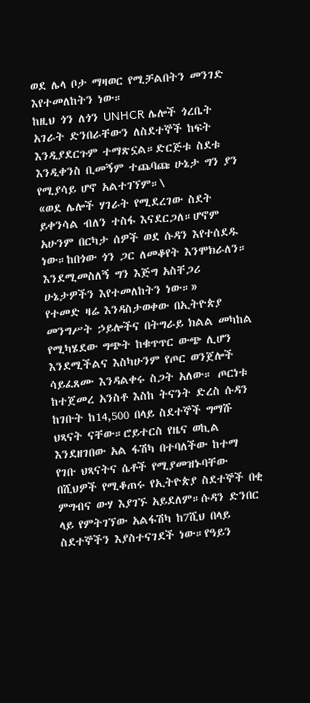ወደ ሌላ ቦታ ማዛወር የሚቻልበትን መንገድ እየተመለከትን ነው።
ከዚህ ጎን ለጎን UNHCR ሌሎች ጎረቤት አገራት ድንበራቸውን ለስደተኞች ከፍት እንዲያደርጉም ተማጽኗል።ድርጅቱ ስደቱ እንዲቀንስ ቢመኝም ተጨባጩ ሁኔታ ግን ያን የሚያሳይ ሆኖ አልተገኘም።\
«ወደ ሌሎች ሃገራት የሚደረገው ስደት ይቀንሳል ብለን ተስፋ እናደርጋለ።ሆኖም አሁንም በርካታ ሰዎች ወደ ሱዳን እየተሰደዱ ነው።ከበጎው ጎን ጋር ለመቆየት እንሞክራለን። እንደሚመስለኝ ግን እጅግ አስቸጋሪ ሁኔታዎችን እየተመለከትን ነው።»
የተመድ ዛሬ እንዳስታወቀው በኢትዮጵያ መንግሥት ኃይሎችና በትግራይ ክልል መካከል የሚካሄደው ግጭት ከቁጥጥር ውጭ ሊሆን እንደሚችልና እስካሁንም የጦር ወንጀሎች ሳይፈጸሙ እንዳልቀሩ ስጋት አለው። ጦርነቱ ከተጀመረ አንስቶ እስከ ትናንት ድረስ ሱዳን ከገቡት ከ14,500 በላይ ስደተኞች ግማሹ ህጻናት ናቸው።ሮይተርስ የዜና ወኪል እንደዘገበው አል ፋሽካ በተባለችው ከተማ የገቡ ህጻናትና ሴቶች የሚያመዝኑባቸው በሺህዎች የሚቆጠሩ የኢትዮጵያ ስደተኞች በቂ ምግብና ውሃ እያገኙ አይደለም።ሱዳን ድንበር ላይ የምትገኘው አልፋሽካ ከ7ሺህ በላይ ስደተኞችን እያስተናገደች ነው።የዓይን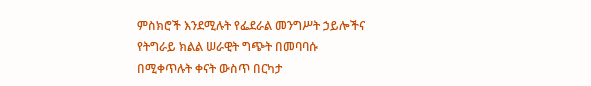ምስክሮች እንደሚሉት የፌደራል መንግሥት ኃይሎችና የትግራይ ክልል ሠራዊት ግጭት በመባባሱ በሚቀጥሉት ቀናት ውስጥ በርካታ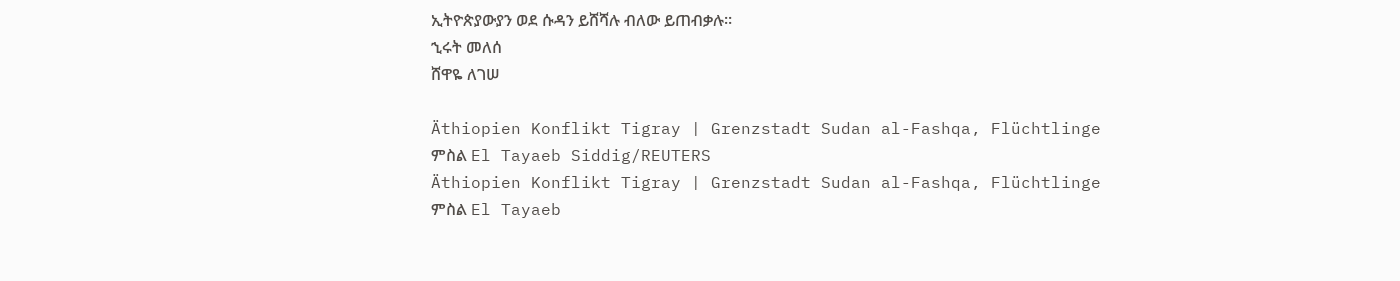ኢትዮጵያውያን ወደ ሱዳን ይሸሻሉ ብለው ይጠብቃሉ።
ኂሩት መለሰ
ሸዋዬ ለገሠ

Äthiopien Konflikt Tigray | Grenzstadt Sudan al-Fashqa, Flüchtlinge
ምስል El Tayaeb Siddig/REUTERS
Äthiopien Konflikt Tigray | Grenzstadt Sudan al-Fashqa, Flüchtlinge
ምስል El Tayaeb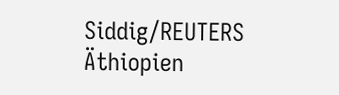Siddig/REUTERS
Äthiopien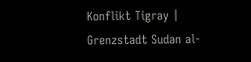Konflikt Tigray | Grenzstadt Sudan al-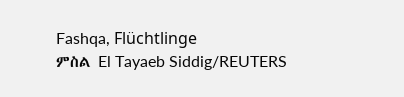Fashqa, Flüchtlinge
ምስል El Tayaeb Siddig/REUTERS